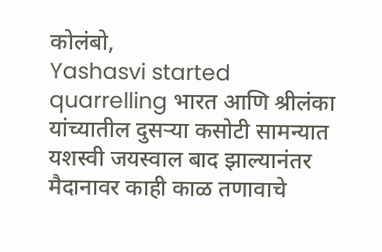कोलंबो,
Yashasvi started quarrelling भारत आणि श्रीलंका यांच्यातील दुसऱ्या कसोटी सामन्यात यशस्वी जयस्वाल बाद झाल्यानंतर मैदानावर काही काळ तणावाचे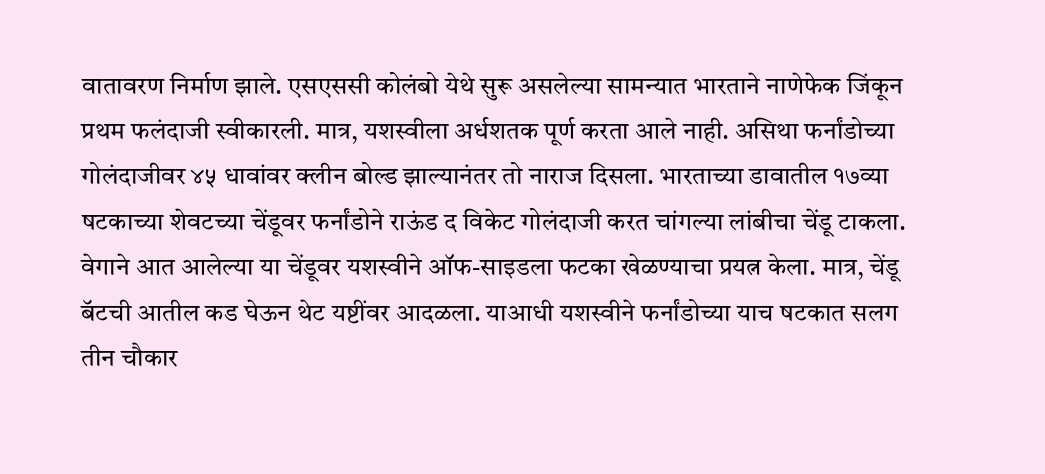वातावरण निर्माण झाले. एसएससी कोलंबो येथे सुरू असलेल्या सामन्यात भारताने नाणेफेक जिंकून प्रथम फलंदाजी स्वीकारली. मात्र, यशस्वीला अर्धशतक पूर्ण करता आले नाही. असिथा फर्नांडोच्या गोलंदाजीवर ४५ धावांवर क्लीन बोल्ड झाल्यानंतर तो नाराज दिसला. भारताच्या डावातील १७व्या षटकाच्या शेवटच्या चेंडूवर फर्नांडोने राऊंड द विकेट गोलंदाजी करत चांगल्या लांबीचा चेंडू टाकला.
वेगाने आत आलेल्या या चेंडूवर यशस्वीने ऑफ-साइडला फटका खेळण्याचा प्रयत्न केला. मात्र, चेंडू बॅटची आतील कड घेऊन थेट यष्टींवर आदळला. याआधी यशस्वीने फर्नांडोच्या याच षटकात सलग तीन चौकार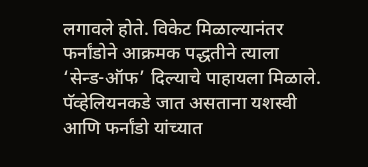लगावले होते. विकेट मिळाल्यानंतर फर्नांडोने आक्रमक पद्धतीने त्याला ‘सेन्ड-ऑफ’ दिल्याचे पाहायला मिळाले. पॅव्हेलियनकडे जात असताना यशस्वी आणि फर्नांडो यांच्यात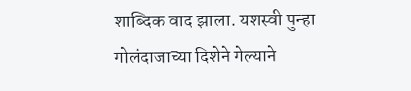शाब्दिक वाद झाला. यशस्वी पुन्हा गोलंदाजाच्या दिशेने गेल्याने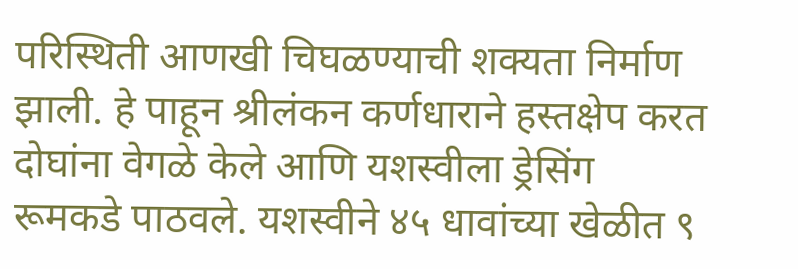परिस्थिती आणखी चिघळण्याची शक्यता निर्माण झाली. हे पाहून श्रीलंकन कर्णधाराने हस्तक्षेप करत दोघांना वेगळे केले आणि यशस्वीला ड्रेसिंग रूमकडे पाठवले. यशस्वीने ४५ धावांच्या खेळीत ९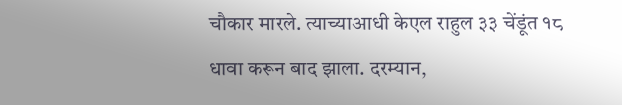चौकार मारले. त्याच्याआधी केएल राहुल ३३ चेंडूंत १८ धावा करून बाद झाला. दरम्यान,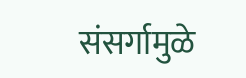संसर्गामुळे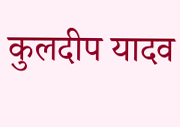कुलदीप यादव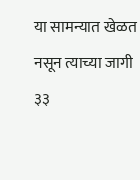या सामन्यात खेळत नसून त्याच्या जागी ३३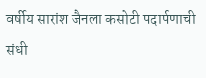वर्षीय सारांश जैनला कसोटी पदार्पणाची संधी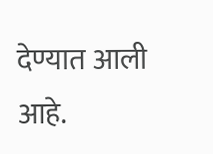देण्यात आली आहे.